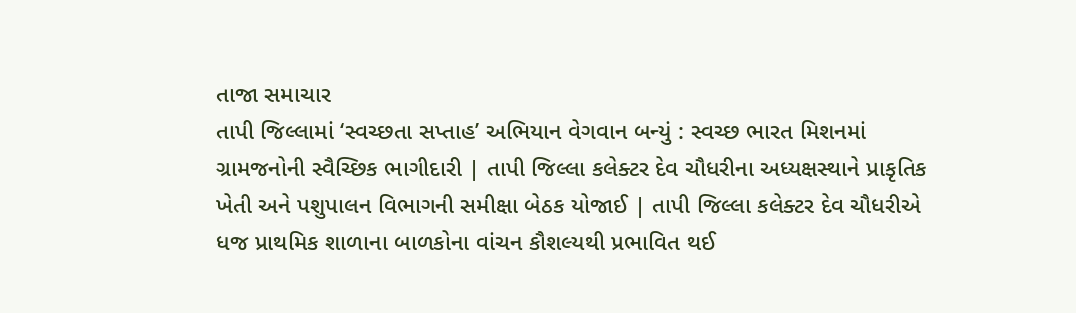તાજા સમાચાર
તાપી જિલ્લામાં ‘સ્વચ્છતા સપ્તાહ’ અભિયાન વેગવાન બન્યું : સ્વચ્છ ભારત મિશનમાં ગ્રામજનોની સ્વૈચ્છિક ભાગીદારી | તાપી જિલ્લા કલેક્ટર દેવ ચૌધરીના અધ્યક્ષસ્થાને પ્રાકૃતિક ખેતી અને પશુપાલન વિભાગની સમીક્ષા બેઠક યોજાઈ | તાપી જિલ્લા કલેક્ટર દેવ ચૌધરીએ ધજ પ્રાથમિક શાળાના બાળકોના વાંચન કૌશલ્યથી પ્રભાવિત થઈ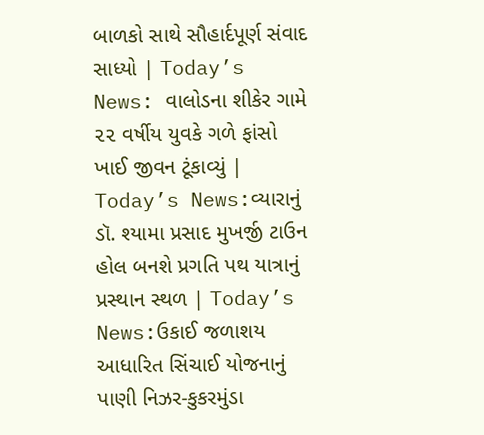બાળકો સાથે સૌહાર્દપૂર્ણ સંવાદ સાધ્યો | Today’s News: વાલોડના શીકેર ગામે ૨૨ વર્ષીય યુવકે ગળે ફાંસો ખાઈ જીવન ટૂંકાવ્યું | Today’s News:વ્યારાનું ડૉ. શ્યામા પ્રસાદ મુખર્જી ટાઉન હોલ બનશે પ્રગતિ પથ યાત્રાનું પ્રસ્થાન સ્થળ | Today’s News:ઉકાઈ જળાશય આધારિત સિંચાઈ યોજનાનું પાણી નિઝર-કુકરમુંડા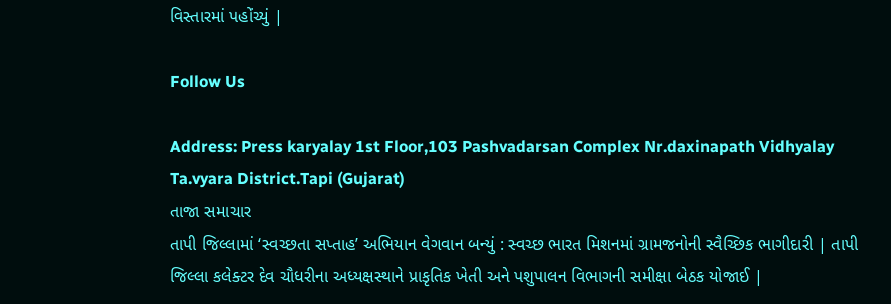વિસ્તારમાં પહોંચ્યું |

Follow Us

Address: Press karyalay 1st Floor,103 Pashvadarsan Complex Nr.daxinapath Vidhyalay Ta.vyara District.Tapi (Gujarat)
તાજા સમાચાર
તાપી જિલ્લામાં ‘સ્વચ્છતા સપ્તાહ’ અભિયાન વેગવાન બન્યું : સ્વચ્છ ભારત મિશનમાં ગ્રામજનોની સ્વૈચ્છિક ભાગીદારી | તાપી જિલ્લા કલેક્ટર દેવ ચૌધરીના અધ્યક્ષસ્થાને પ્રાકૃતિક ખેતી અને પશુપાલન વિભાગની સમીક્ષા બેઠક યોજાઈ |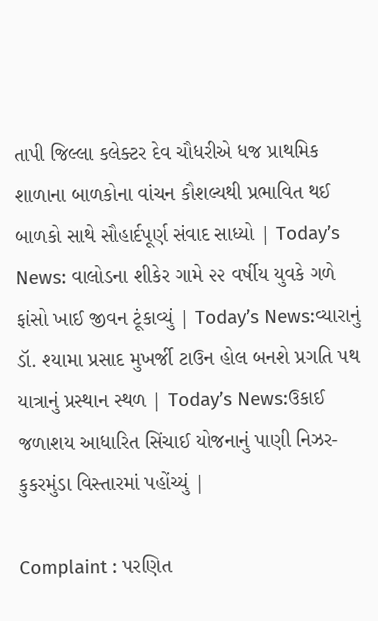તાપી જિલ્લા કલેક્ટર દેવ ચૌધરીએ ધજ પ્રાથમિક શાળાના બાળકોના વાંચન કૌશલ્યથી પ્રભાવિત થઈ બાળકો સાથે સૌહાર્દપૂર્ણ સંવાદ સાધ્યો | Today’s News: વાલોડના શીકેર ગામે ૨૨ વર્ષીય યુવકે ગળે ફાંસો ખાઈ જીવન ટૂંકાવ્યું | Today’s News:વ્યારાનું ડૉ. શ્યામા પ્રસાદ મુખર્જી ટાઉન હોલ બનશે પ્રગતિ પથ યાત્રાનું પ્રસ્થાન સ્થળ | Today’s News:ઉકાઈ જળાશય આધારિત સિંચાઈ યોજનાનું પાણી નિઝર-કુકરમુંડા વિસ્તારમાં પહોંચ્યું |

Complaint : પરણિત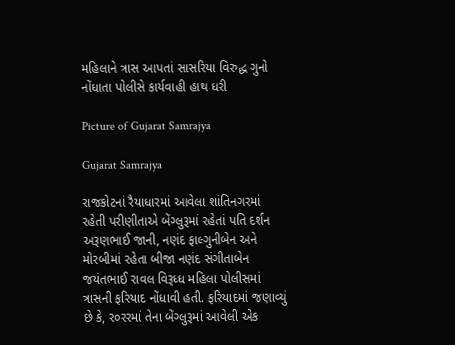મહિલાને ત્રાસ આપતાં સાસરિયા વિરુદ્ધ ગુનો નોંધાતા પોલીસે કાર્યવાહી હાથ ધરી

Picture of Gujarat Samrajya

Gujarat Samrajya

રાજકોટનાં રૈયાધારમાં આવેલા શાંતિનગરમાં રહેતી પરીણીતાએ બેંગ્લુરૂમાં રહેતાં પતિ દર્શન અરૂણભાઈ જાની, નણંદ ફાલ્ગુનીબેન અને મોરબીમાં રહેતા બીજા નણંદ સંગીતાબેન જયંતભાઈ રાવલ વિરૂધ્ધ મહિલા પોલીસમાં ત્રાસની ફરિયાદ નોંધાવી હતી. ફરિયાદમાં જણાવ્યું છે કે, ર૦રરમાં તેના બેંગ્લુરૂમાં આવેલી એક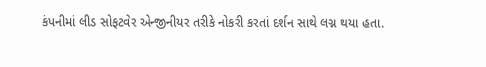કંપનીમાં લીડ સોફટવેર એન્જીનીયર તરીકે નોકરી કરતાં દર્શન સાથે લગ્ન થયા હતા.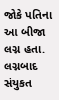જોકે પતિના આ બીજા લગ્ન હતા. લગ્નબાદ સંયુકત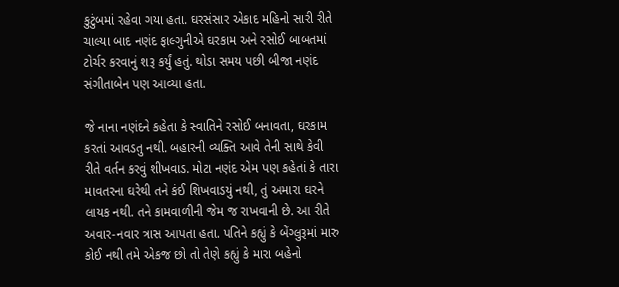કુટુંબમાં રહેવા ગયા હતા. ઘરસંસાર એકાદ મહિનો સારી રીતે ચાલ્યા બાદ નણંદ ફાલ્ગુનીએ ઘરકામ અને રસોઈ બાબતમાં ટોર્ચર કરવાનું શરૂ કર્યું હતું. થોડા સમય પછી બીજા નણંદ સંગીતાબેન પણ આવ્યા હતા.

જે નાના નણંદને કહેતા કે સ્વાતિને રસોઈ બનાવતા, ઘરકામ કરતાં આવડતુ નથી. બહારની વ્યક્તિ આવે તેની સાથે કેવી રીતે વર્તન કરવું શીખવાડ. મોટા નણંદ એમ પણ કહેતાં કે તારા માવતરના ઘરેથી તને કંઈ શિખવાડયું નથી, તું અમારા ઘરને લાયક નથી. તને કામવાળીની જેમ જ રાખવાની છે. આ રીતે અવાર-નવાર ત્રાસ આપતા હતા. પતિને કહ્યું કે બેંગ્લુરૂમાં મારુ કોઈ નથી તમે એકજ છો તો તેણે કહ્યું કે મારા બહેનો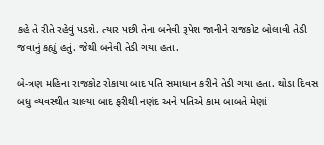કહે તે રીતે રહેવું પડશે. ત્યાર પછી તેના બનેવી રૂપેશ જાનીને રાજકોટ બોલાવી તેડી જવાનું કહ્યું હતું. જેથી બનેવી તેડી ગયા હતા.

બે-ત્રણ મહિના રાજકોટ રોકાયા બાદ પતિ સમાધાન કરીને તેડી ગયા હતા. થોડા દિવસ બધુ વ્યવસ્થીત ચાલ્યા બાદ ફરીથી નણંદ અને પતિએ કામ બાબતે મેણાં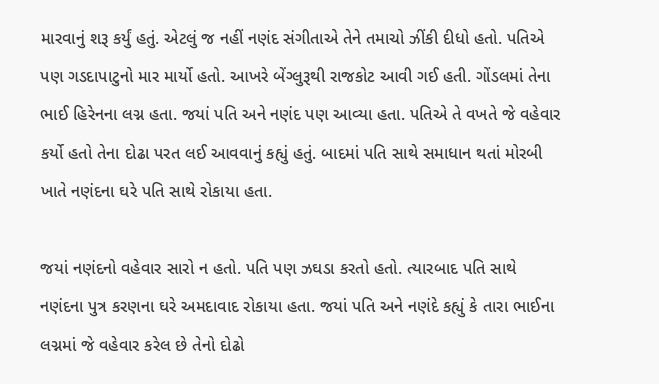મારવાનું શરૂ કર્યું હતું. એટલું જ નહીં નણંદ સંગીતાએ તેને તમાચો ઝીંકી દીધો હતો. પતિએ પણ ગડદાપાટુનો માર માર્યો હતો. આખરે બેંગ્લુરૂથી રાજકોટ આવી ગઈ હતી. ગોંડલમાં તેના ભાઈ હિરેનના લગ્ન હતા. જયાં પતિ અને નણંદ પણ આવ્યા હતા. પતિએ તે વખતે જે વહેવાર કર્યો હતો તેના દોઢા પરત લઈ આવવાનું કહ્યું હતું. બાદમાં પતિ સાથે સમાધાન થતાં મોરબી ખાતે નણંદના ઘરે પતિ સાથે રોકાયા હતા.

જયાં નણંદનો વહેવાર સારો ન હતો. પતિ પણ ઝઘડા કરતો હતો. ત્યારબાદ પતિ સાથે નણંદના પુત્ર કરણના ઘરે અમદાવાદ રોકાયા હતા. જયાં પતિ અને નણંદે કહ્યું કે તારા ભાઈના લગ્નમાં જે વહેવાર કરેલ છે તેનો દોઢો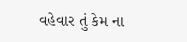વહેવાર તું કેમ ના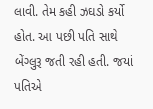લાવી. તેમ કહી ઝઘડો કર્યો હોત. આ પછી પતિ સાથે બેંગ્લુરૂ જતી રહી હતી. જયાં પતિએ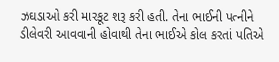ઝઘડાઓ કરી મારકૂટ શરૂ કરી હતી. તેના ભાઈની પત્નીને ડીલેવરી આવવાની હોવાથી તેના ભાઈએ કોલ કરતાં પતિએ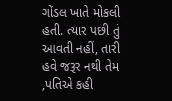ગોંડલ ખાતે મોકલી હતી. ત્યાર પછી તું આવતી નહીં, તારી હવે જરૂર નથી તેમ ,પતિએ કહી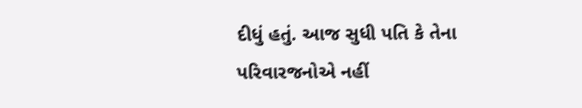દીધું હતું. આજ સુધી પતિ કે તેના પરિવારજનોએ નહીં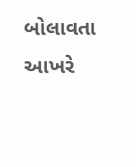બોલાવતા આખરે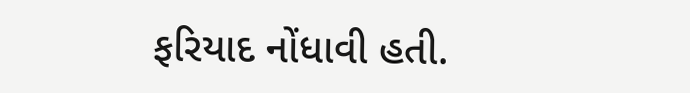ફરિયાદ નોંધાવી હતી.